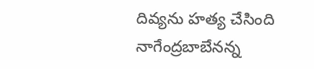దివ్యను హత్య చేసింది నాగేంద్రబాబేనన్న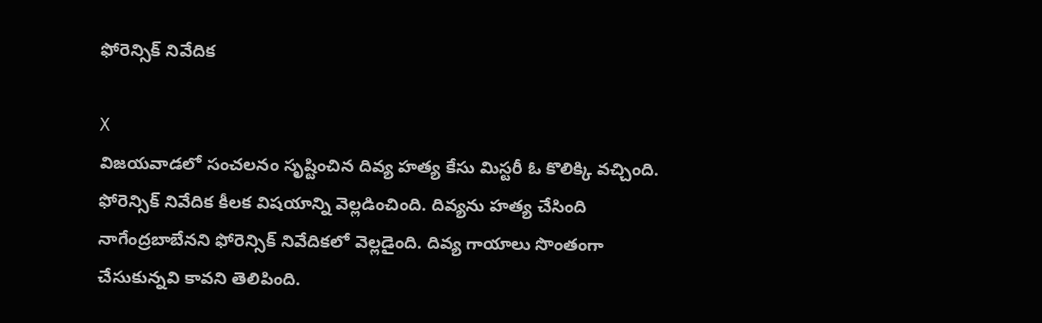ఫోరెన్సిక్ నివేదిక

X
విజయవాడలో సంచలనం సృష్టించిన దివ్య హత్య కేసు మిస్టరీ ఓ కొలిక్కి వచ్చింది. ఫోరెన్సిక్ నివేదిక కీలక విషయాన్ని వెల్లడించింది. దివ్యను హత్య చేసింది నాగేంద్రబాబేనని ఫోరెన్సిక్ నివేదికలో వెల్లడైంది. దివ్య గాయాలు సొంతంగా చేసుకున్నవి కావని తెలిపింది.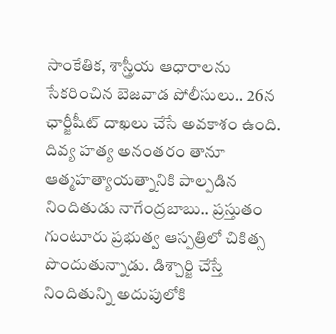సాంకేతిక, శాస్త్రీయ ఆధారాలను సేకరించిన బెజవాడ పోలీసులు.. 26న ఛార్జీషీట్ దాఖలు చేసే అవకాశం ఉంది. దివ్య హత్య అనంతరం తానూ ఆత్మహత్యాయత్నానికి పాల్పడిన నిందితుడు నాగేంద్రబాబు.. ప్రస్తుతం గుంటూరు ప్రభుత్వ ఆస్పత్రిలో చికిత్స పొందుతున్నాడు. డిశ్చార్జి చేస్తే నిందితున్ని అదుపులోకి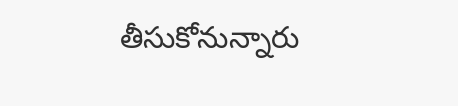తీసుకోనున్నారు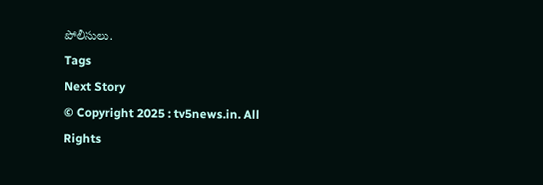పోలీసులు.
Tags
Next Story
© Copyright 2025 : tv5news.in. All Rights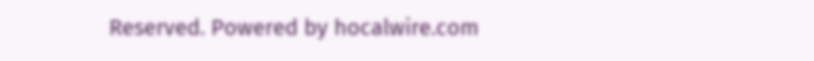Reserved. Powered by hocalwire.com